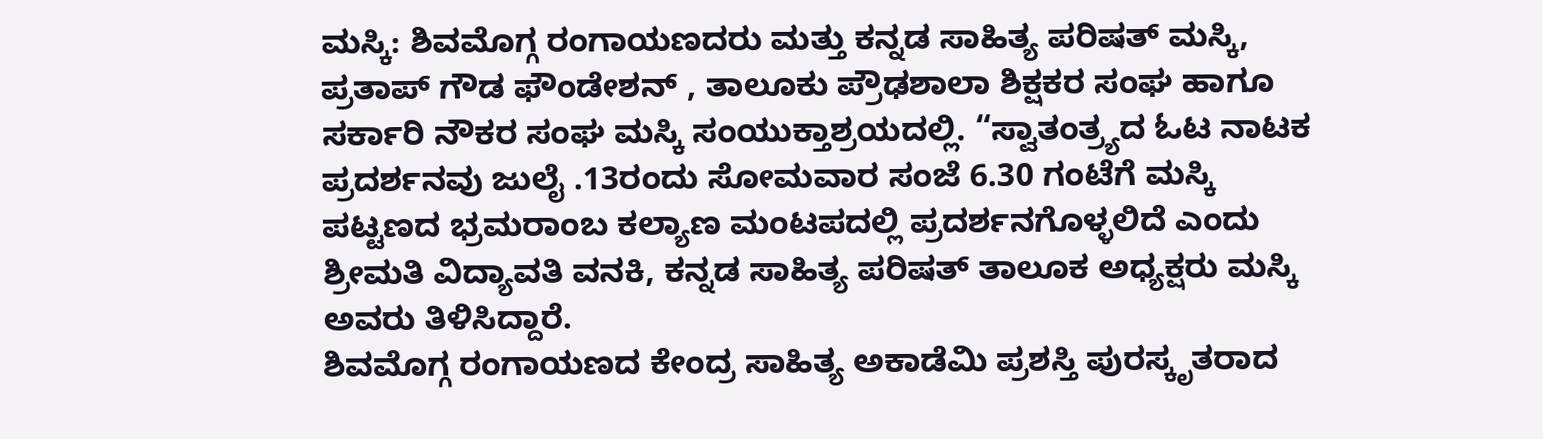ಮಸ್ಕಿ: ಶಿವಮೊಗ್ಗ ರಂಗಾಯಣದರು ಮತ್ತು ಕನ್ನಡ ಸಾಹಿತ್ಯ ಪರಿಷತ್ ಮಸ್ಕಿ, ಪ್ರತಾಪ್ ಗೌಡ ಫೌಂಡೇಶನ್ , ತಾಲೂಕು ಪ್ರೌಢಶಾಲಾ ಶಿಕ್ಷಕರ ಸಂಘ ಹಾಗೂ ಸರ್ಕಾರಿ ನೌಕರ ಸಂಘ ಮಸ್ಕಿ ಸಂಯುಕ್ತಾಶ್ರಯದಲ್ಲಿ. “ಸ್ವಾತಂತ್ರ್ಯದ ಓಟ ನಾಟಕ ಪ್ರದರ್ಶನವು ಜುಲೈ .13ರಂದು ಸೋಮವಾರ ಸಂಜೆ 6.30 ಗಂಟೆಗೆ ಮಸ್ಕಿ ಪಟ್ಟಣದ ಭ್ರಮರಾಂಬ ಕಲ್ಯಾಣ ಮಂಟಪದಲ್ಲಿ ಪ್ರದರ್ಶನಗೊಳ್ಳಲಿದೆ ಎಂದು ಶ್ರೀಮತಿ ವಿದ್ಯಾವತಿ ವನಕಿ, ಕನ್ನಡ ಸಾಹಿತ್ಯ ಪರಿಷತ್ ತಾಲೂಕ ಅಧ್ಯಕ್ಷರು ಮಸ್ಕಿ ಅವರು ತಿಳಿಸಿದ್ದಾರೆ.
ಶಿವಮೊಗ್ಗ ರಂಗಾಯಣದ ಕೇಂದ್ರ ಸಾಹಿತ್ಯ ಅಕಾಡೆಮಿ ಪ್ರಶಸ್ತಿ ಪುರಸ್ಕೃತರಾದ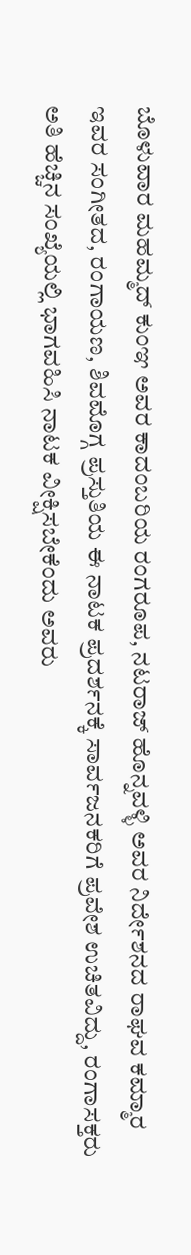ಬೊಳುವಾರ ಮಹಮ್ಮದ್ ಕುಂಞ ಅವರ ಕಾದಂಬರಿಯ ರಂಗರೂಪ, ನಟರಾಜ್ ಹೊನ್ನವಳ್ಳಿ ಅವರ ನಿರ್ದೇಶನದ ರಾಘವ ಕಮ್ಮಾರ ಇವರ ಸಂಗೀತದ, ರಂಗಾಯಣ, ಶಿವಮೊಗ್ಗ ಪ್ರಸ್ತುತಿಯ ಈ ನಾಟಕ ಪ್ರದರ್ಶನಕ್ಕೆ ಸಾರ್ವಜನಕರಿಗೆ ಪ್ರವೇಶ ಉಚಿತವಿದ್ದು, ರಂಗಾಸಕ್ತರು ಅತಿ ಹೆಚ್ಚಿನ ಸಂಖ್ಯೆಯಲ್ಲಿ ಭಾಗವಹಿಸಿ ನಾಟಕ ವೀಕ್ಷಿಸಬೇಕೆಂದು ಅವರು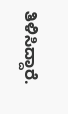ತಿಳಿಸಿದ್ದಾರೆ.